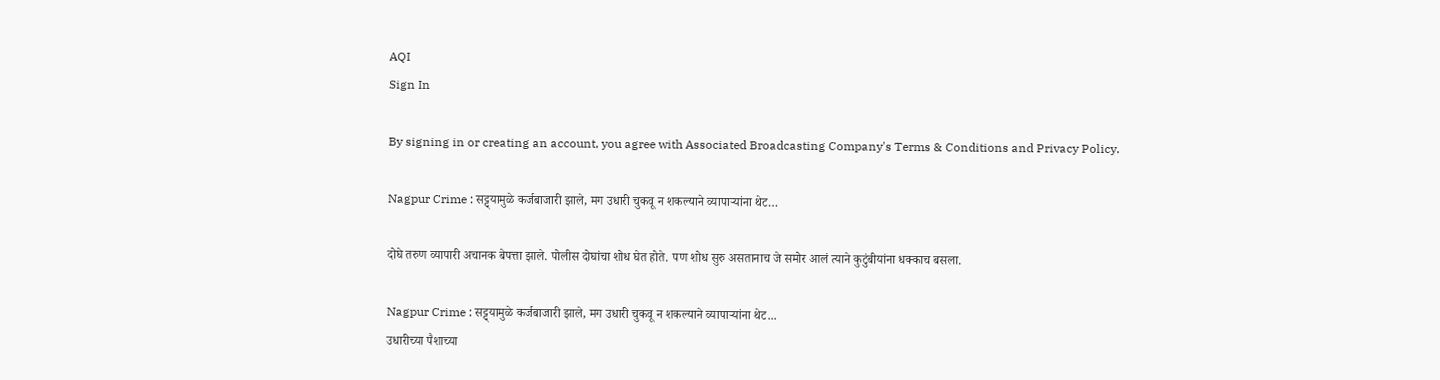AQI
Sign In

By signing in or creating an account, you agree with Associated Broadcasting Company's Terms & Conditions and Privacy Policy.

Nagpur Crime : सट्ट्यामुळे कर्जबाजारी झाले, मग उधारी चुकवू न शकल्याने व्यापाऱ्यांना थेट…

दोघे तरुण व्यापारी अचानक बेपत्ता झाले. पोलीस दोघांचा शोध घेत होते. पण शोध सुरु असतानाच जे समोर आलं त्याने कुटुंबीयांना धक्काच बसला.

Nagpur Crime : सट्ट्यामुळे कर्जबाजारी झाले, मग उधारी चुकवू न शकल्याने व्यापाऱ्यांना थेट...
उधारीच्या पैशाच्या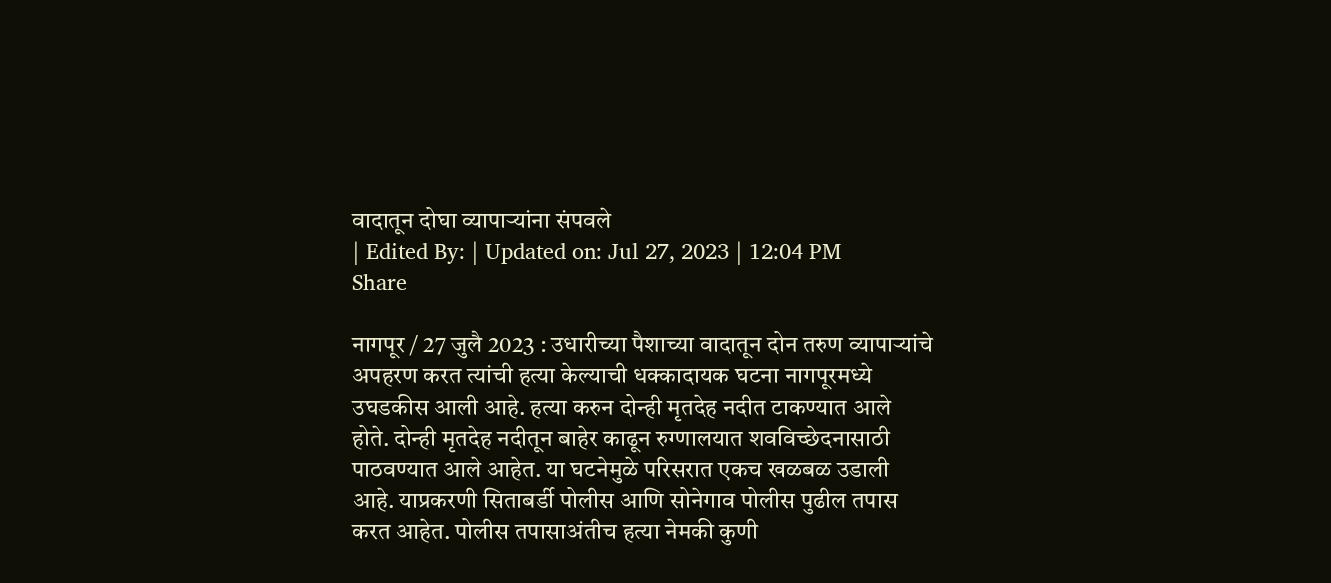वादातून दोघा व्यापाऱ्यांना संपवले
| Edited By: | Updated on: Jul 27, 2023 | 12:04 PM
Share

नागपूर / 27 जुलै 2023 : उधारीच्या पैशाच्या वादातून दोन तरुण व्यापाऱ्यांचे अपहरण करत त्यांची हत्या केल्याची धक्कादायक घटना नागपूरमध्ये उघडकीस आली आहे. हत्या करुन दोन्ही मृतदेह नदीत टाकण्यात आले होते. दोन्ही मृतदेह नदीतून बाहेर काढून रुग्णालयात शवविच्छेदनासाठी पाठवण्यात आले आहेत. या घटनेमुळे परिसरात एकच खळबळ उडाली आहे. याप्रकरणी सिताबर्डी पोलीस आणि सोनेगाव पोलीस पुढील तपास करत आहेत. पोलीस तपासाअंतीच हत्या नेमकी कुणी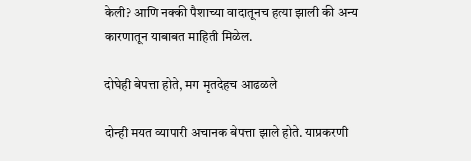केली? आणि नक्की पैशाच्या वादातूनच हत्या झाली की अन्य कारणातून याबाबत माहिती मिळेल.

दोघेही बेपत्ता होते, मग मृतदेहच आढळले

दोन्ही मयत व्यापारी अचानक बेपत्ता झाले होते. याप्रकरणी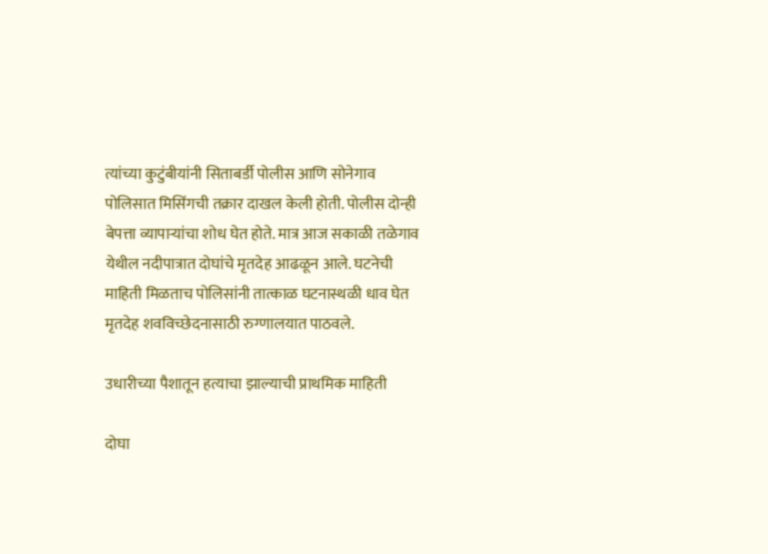त्यांच्या कुटुंबीयांनी सिताबर्डी पोलीस आणि सोनेगाव पोलिसात मिसिंगची तक्रार दाखल केली होती. पोलीस दोन्ही बेपत्ता व्यापाऱ्यांचा शोध घेत होते. मात्र आज सकाळी तळेगाव येथील नदीपात्रात दोघांचे मृतदेह आढळून आले. घटनेची माहिती मिळताच पोलिसांनी तात्काळ घटनास्थळी धाव घेत मृतदेह शवविच्छेदनासाठी रुग्णालयात पाठवले.

उधारीच्या पैशातून हत्याचा झाल्याची प्राथमिक माहिती

दोघा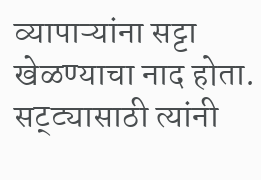व्यापाऱ्यांना सट्टा खेळण्याचा नाद होता. सट्ट्यासाठी त्यांनी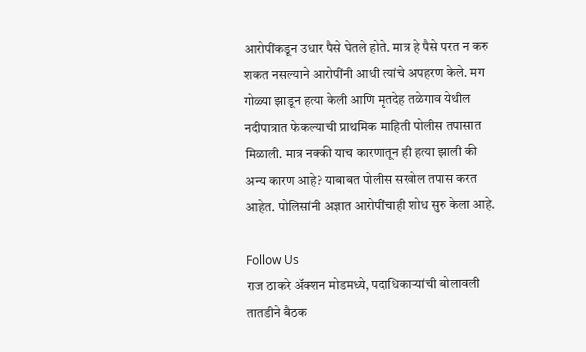आरोपींकडून उधार पैसे घेतले होते. मात्र हे पैसे परत न करु शकत नसल्याने आरोपींनी आधी त्यांचे अपहरण केले. मग गोळ्या झाडून हत्या केली आणि मृतदेह तळेगाव येथील नदीपात्रात फेकल्याची प्राथमिक माहिती पोलीस तपासात मिळाली. मात्र नक्की याच कारणातून ही हत्या झाली की अन्य कारण आहे? याबाबत पोलीस सखोल तपास करत आहेत. पोलिसांनी अज्ञात आरोपींचाही शोध सुरु केला आहे.

Follow Us
राज ठाकरे अ‍ॅक्शन मोडमध्ये, पदाधिकाऱ्यांची बोलावली तातडीने बैठक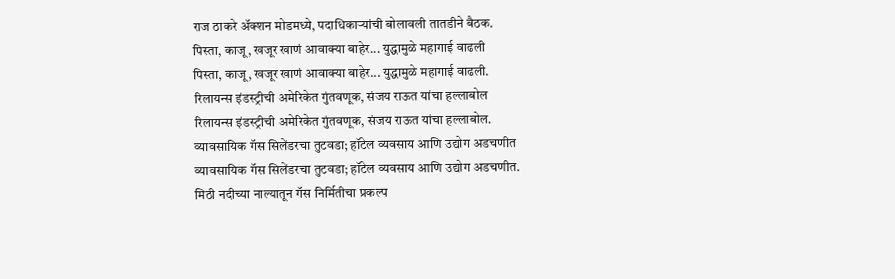राज ठाकरे अ‍ॅक्शन मोडमध्ये, पदाधिकाऱ्यांची बोलावली तातडीने बैठक.
पिस्ता, काजू, खजूर खाणं आवाक्या बाहेर... युद्धामुळे महागाई वाढली
पिस्ता, काजू, खजूर खाणं आवाक्या बाहेर... युद्धामुळे महागाई वाढली.
रिलायन्स इंडस्ट्रीची अमेरिकेत गुंतवणूक, संजय राऊत यांचा हल्लाबोल
रिलायन्स इंडस्ट्रीची अमेरिकेत गुंतवणूक, संजय राऊत यांचा हल्लाबोल.
व्यावसायिक गॅस सिलेंडरचा तुटवडा; हॉटेल व्यवसाय आणि उद्योग अडचणीत
व्यावसायिक गॅस सिलेंडरचा तुटवडा; हॉटेल व्यवसाय आणि उद्योग अडचणीत.
मिठी नदीच्या नाल्यातून गॅस निर्मितीचा प्रकल्प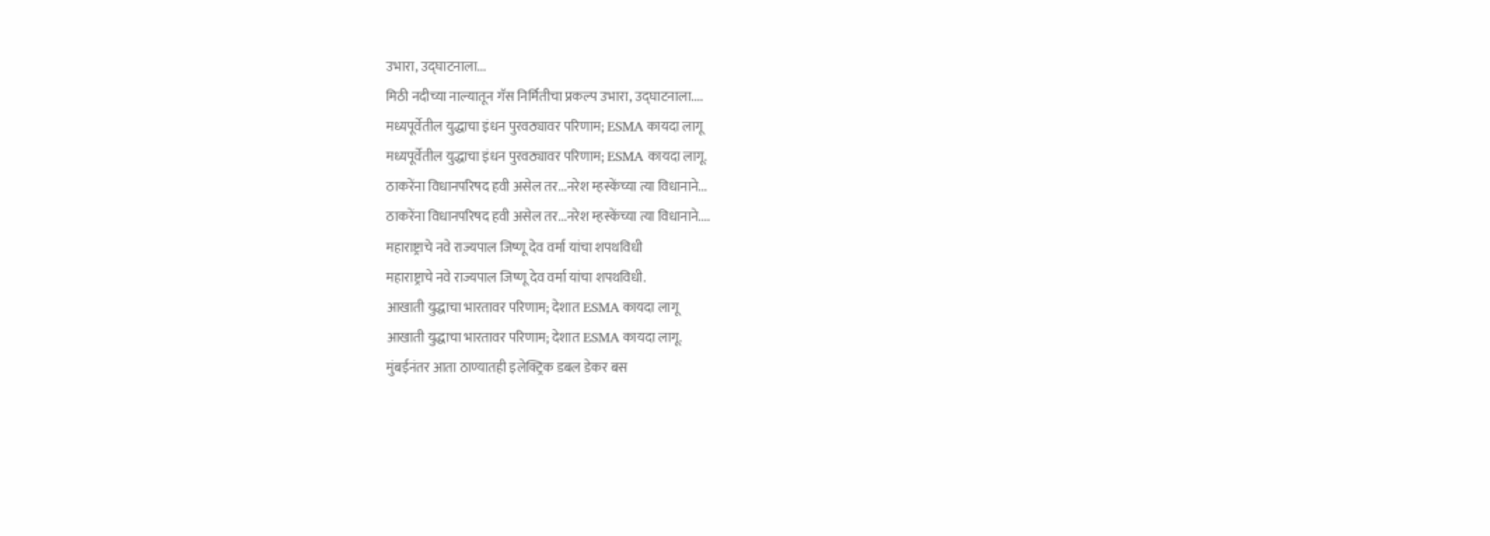उभारा, उद्घाटनाला...
मिठी नदीच्या नाल्यातून गॅस निर्मितीचा प्रकल्प उभारा, उद्घाटनाला....
मध्यपूर्वेतील युद्धाचा इंधन पुरवठ्यावर परिणाम; ESMA कायदा लागू
मध्यपूर्वेतील युद्धाचा इंधन पुरवठ्यावर परिणाम; ESMA कायदा लागू.
ठाकरेंना विधानपरिषद हवी असेल तर...नरेश म्हस्केंच्या त्या विधानाने...
ठाकरेंना विधानपरिषद हवी असेल तर...नरेश म्हस्केंच्या त्या विधानाने....
महाराष्ट्राचे नवे राज्यपाल जिष्णू देव वर्मा यांचा शपथविधी
महाराष्ट्राचे नवे राज्यपाल जिष्णू देव वर्मा यांचा शपथविधी.
आखाती युद्धाचा भारतावर परिणाम; देशात ESMA कायदा लागू
आखाती युद्धाचा भारतावर परिणाम; देशात ESMA कायदा लागू.
मुंबईनंतर आता ठाण्यातही इलेक्ट्रिक डबल डेकर बस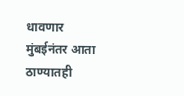धावणार
मुंबईनंतर आता ठाण्यातही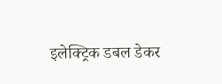इलेक्ट्रिक डबल डेकर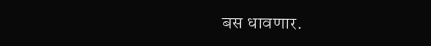बस धावणार.